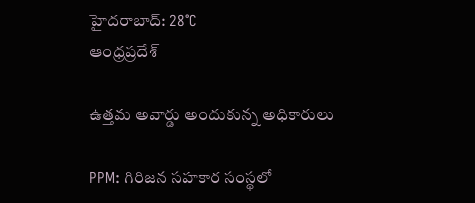హైదరాబాద్: 28°C
ఆంధ్రప్రదేశ్

ఉత్తమ అవార్డు అందుకున్న అధికారులు

PPM: గిరిజన సహకార సంస్థలో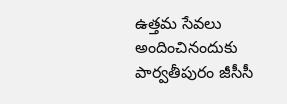ఉత్తమ సేవలు అందించినందుకు పార్వతీపురం జీసీసీ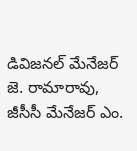డివిజనల్ మేనేజర్ జె. రామారావు, జీసీసీ మేనేజర్ ఎం.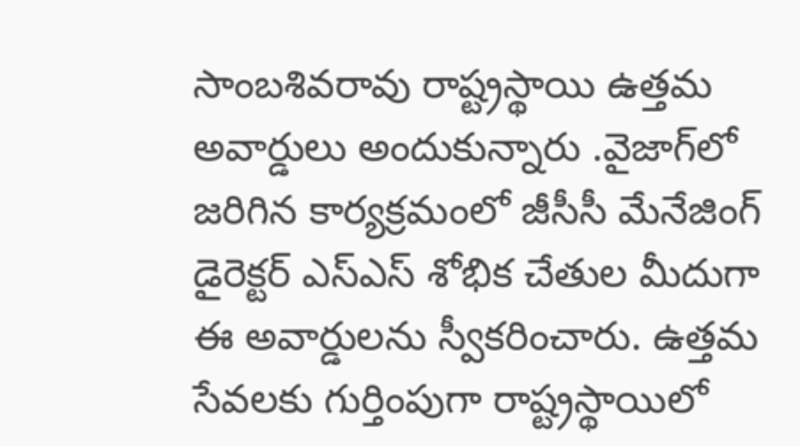సాంబశివరావు రాష్ట్రస్థాయి ఉత్తమ అవార్డులు అందుకున్నారు .వైజాగ్‌లో జరిగిన కార్యక్రమంలో జీసీసీ మేనేజింగ్ డైరెక్టర్ ఎస్ఎస్ శోభిక చేతుల మీదుగా ఈ అవార్డులను స్వీకరించారు. ఉత్తమ సేవలకు గుర్తింపుగా రాష్ట్రస్థాయిలో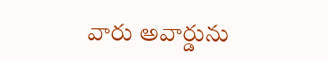వారు అవార్డును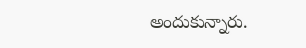అందుకున్నారు.